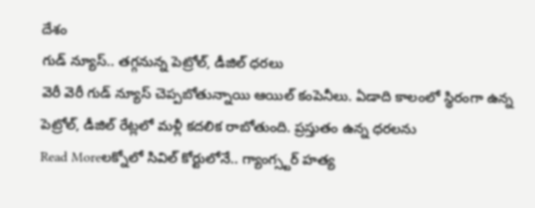దేశం
గుడ్ న్యూస్.. తగ్గనున్న పెట్రోల్, డీజిల్ ధరలు
వెరీ వెరీ గుడ్ న్యూస్ చెప్పబోతున్నాయి ఆయిల్ కంపెనీలు. ఏడాది కాలంలో స్థిరంగా ఉన్న పెట్రోల్, డీజిల్ రేట్లలో మళ్లీ కదలిక రాబోతుంది. ప్రస్తుతం ఉన్న ధరలను
Read Moreలక్నోలో సివిల్ కోర్టులోనే.. గ్యాంగ్స్టర్ హత్య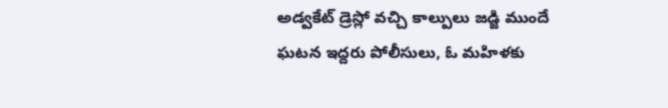అడ్వకేట్ డ్రెస్లో వచ్చి కాల్పులు జడ్జి ముందే ఘటన ఇద్దరు పోలీసులు, ఓ మహిళకు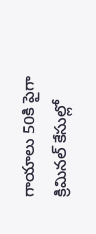గాయాలు 50కి పైగా క్రిమినల్ కేసుల్లో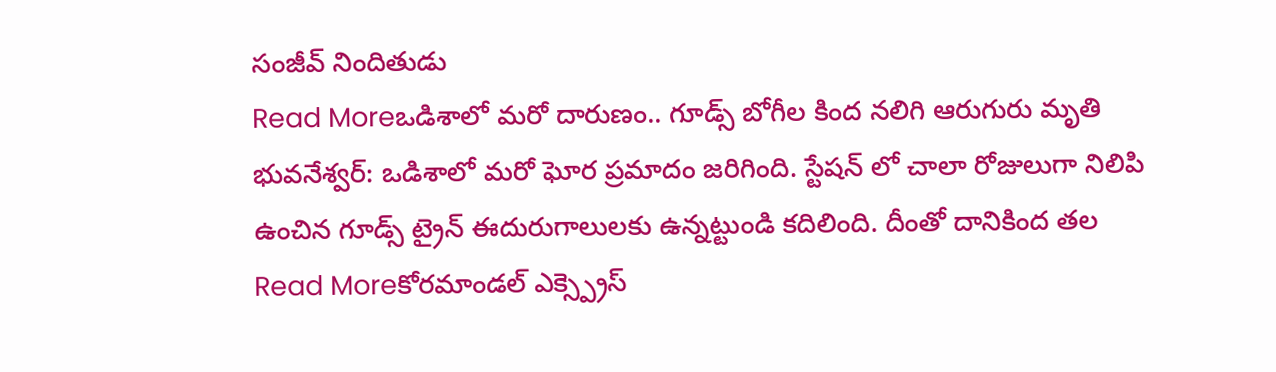సంజీవ్ నిందితుడు
Read Moreఒడిశాలో మరో దారుణం.. గూడ్స్ బోగీల కింద నలిగి ఆరుగురు మృతి
భువనేశ్వర్: ఒడిశాలో మరో ఘోర ప్రమాదం జరిగింది. స్టేషన్ లో చాలా రోజులుగా నిలిపి ఉంచిన గూడ్స్ ట్రైన్ ఈదురుగాలులకు ఉన్నట్టుండి కదిలింది. దీంతో దానికింద తల
Read Moreకోరమాండల్ ఎక్స్ప్రెస్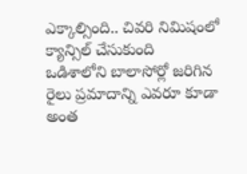ఎక్కాల్సింది.. చివరి నిమిషంలో క్యాన్సిల్ చేసుకుంది
ఒడిశాలోని బాలాసోర్లో జరిగిన రైలు ప్రమాదాన్ని ఎవరూ కూడా అంత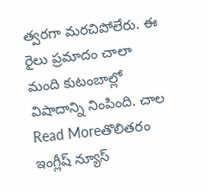త్వరగా మరచిపోలేరు. ఈ రైలు ప్రమాదం చాలా మంది కుటంబాల్లో విషాదాన్ని నింపింది. చాల
Read Moreతొలితరం ఇంగ్లీష్ న్యూస్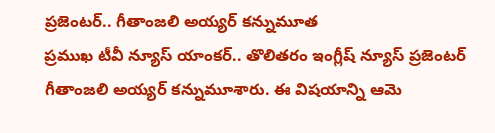ప్రజెంటర్.. గీతాంజలి అయ్యర్ కన్నుమూత
ప్రముఖ టీవీ న్యూస్ యాంకర్.. తొలితరం ఇంగ్లీష్ న్యూస్ ప్రజెంటర్ గీతాంజలి అయ్యర్ కన్నుమూశారు. ఈ విషయాన్ని ఆమె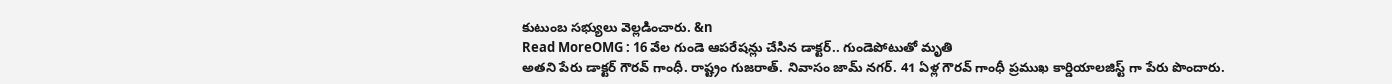కుటుంబ సభ్యులు వెల్లడించారు. &n
Read MoreOMG : 16 వేల గుండె ఆపరేషన్లు చేసిన డాక్టర్.. గుండెపోటుతో మృతి
అతని పేరు డాక్టర్ గౌరవ్ గాంధీ. రాష్ట్రం గుజరాత్. నివాసం జామ్ నగర్. 41 ఏళ్ల గౌరవ్ గాంధీ ప్రముఖ కార్డియాలజిస్ట్ గా పేరు పొందారు.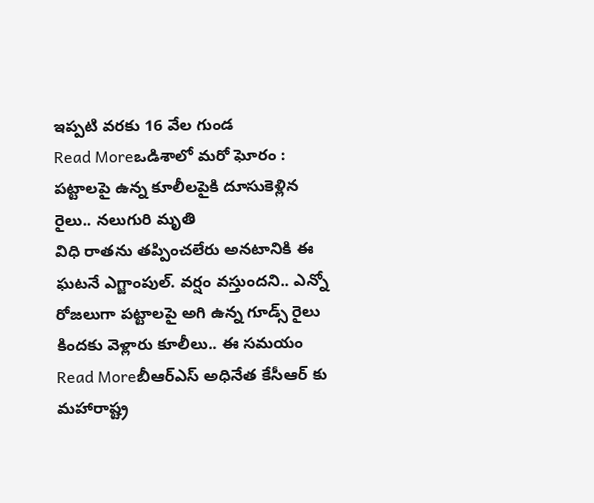ఇప్పటి వరకు 16 వేల గుండ
Read Moreఒడిశాలో మరో ఘోరం : పట్టాలపై ఉన్న కూలీలపైకి దూసుకెళ్లిన రైలు.. నలుగురి మృతి
విధి రాతను తప్పించలేరు అనటానికి ఈ ఘటనే ఎగ్జాంపుల్. వర్షం వస్తుందని.. ఎన్నో రోజలుగా పట్టాలపై అగి ఉన్న గూడ్స్ రైలు కిందకు వెళ్లారు కూలీలు.. ఈ సమయం
Read Moreబీఆర్ఎస్ అధినేత కేసీఆర్ కు మహారాష్ట్ర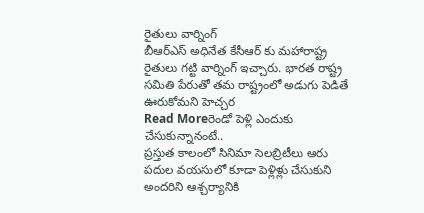రైతులు వార్నింగ్
బీఆర్ఎస్ అధినేత కేసీఆర్ కు మహారాష్ట్ర రైతులు గట్టి వార్నింగ్ ఇచ్చారు. భారత రాష్ట్ర సమితి పేరుతో తమ రాష్ట్రంలో అడుగు పెడితే ఊరుకోమని హెచ్చర
Read Moreరెండో పెళ్లి ఎందుకు చేసుకున్నానంటే..
ప్రస్తుత కాలంలో సినిమా సెలబ్రిటీలు ఆరు పదుల వయసులో కూడా పెళ్లిళ్లు చేసుకుని అందరిని ఆశ్చర్యానికి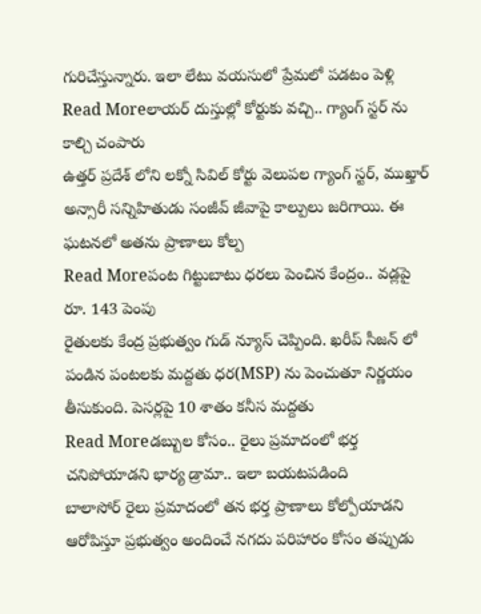గురిచేస్తున్నారు. ఇలా లేటు వయసులో ప్రేమలో పడటం పెళ్లి
Read Moreలాయర్ దుస్తుల్లో కోర్టుకు వచ్చి.. గ్యాంగ్ స్టర్ ను కాల్చి చంపారు
ఉత్తర్ ప్రదేశ్ లోని లక్నో సివిల్ కోర్టు వెలుపల గ్యాంగ్ స్టర్, ముఖ్తార్ అన్సారీ సన్నిహితుడు సంజీవ్ జీవాపై కాల్పులు జరిగాయి. ఈ ఘటనలో అతను ప్రాణాలు కోల్ప
Read Moreపంట గిట్టుబాటు ధరలు పెంచిన కేంద్రం.. వడ్లపై రూ. 143 పెంపు
రైతులకు కేంద్ర ప్రభుత్వం గుడ్ న్యూస్ చెప్పింది. ఖరీప్ సీజన్ లో పండిన పంటలకు మద్దతు ధర(MSP) ను పెంచుతూ నిర్ణయం తీసుకుంది. పెసర్లపై 10 శాతం కనీస మద్దతు
Read Moreడబ్బుల కోసం.. రైలు ప్రమాదంలో భర్త చనిపోయాడని భార్య డ్రామా.. ఇలా బయటపడింది
బాలాసోర్ రైలు ప్రమాదంలో తన భర్త ప్రాణాలు కోల్పోయాడని ఆరోపిస్తూ ప్రభుత్వం అందించే నగదు పరిహారం కోసం తప్పుడు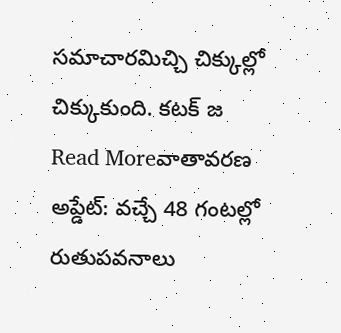సమాచారమిచ్చి చిక్కుల్లో చిక్కుకుంది. కటక్ జ
Read Moreవాతావరణ అప్డేట్: వచ్చే 48 గంటల్లో రుతుపవనాలు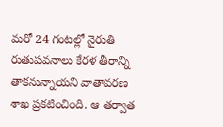మరో 24 గంటల్లో నైరుతి రుతుపవనాలు కేరళ తీరాన్ని తాకనున్నాయని వాతావరణ శాఖ ప్రకటించింది. ఆ తర్వాత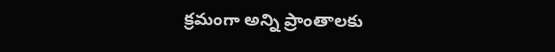క్రమంగా అన్ని ప్రాంతాలకు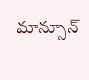మాన్సూన్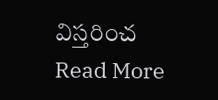విస్తరించ
Read More